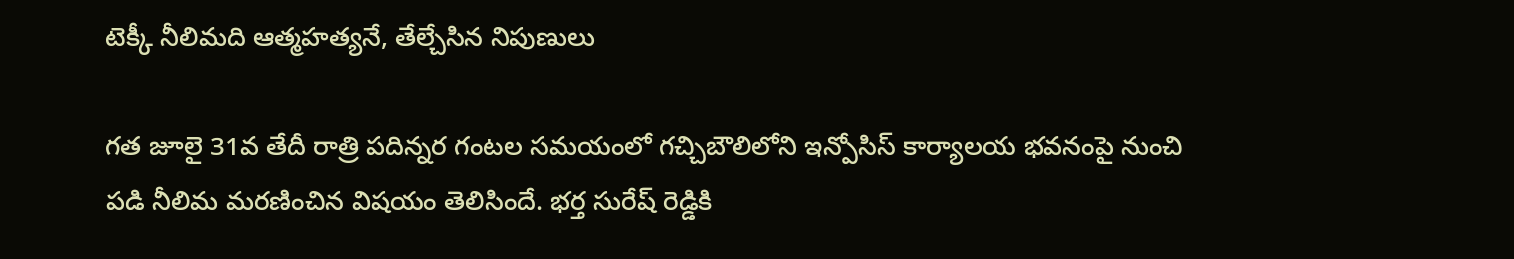టెక్కీ నీలిమది ఆత్మహత్యనే, తేల్చేసిన నిపుణులు

గత జూలై 31వ తేదీ రాత్రి పదిన్నర గంటల సమయంలో గచ్చిబౌలిలోని ఇన్పోసిస్ కార్యాలయ భవనంపై నుంచి పడి నీలిమ మరణించిన విషయం తెలిసిందే. భర్త సురేష్ రెడ్డికి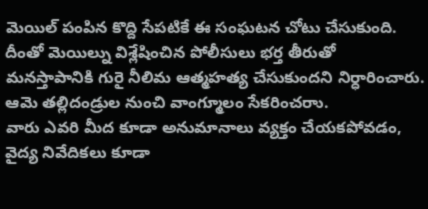మెయిల్ పంపిన కొద్ది సేపటికే ఈ సంఘటన చోటు చేసుకుంది. దీంతో మెయిల్ను విశ్లేషించిన పోలీసులు భర్త తీరుతో మనస్తాపానికి గురై నీలిమ ఆత్మహత్య చేసుకుందని నిర్ధారించారు. ఆమె తల్లిదండ్రుల నుంచి వాంగ్మూలం సేకరించరాు.
వారు ఎవరి మీద కూడా అనుమానాలు వ్యక్తం చేయకపోవడం, వైద్య నివేదికలు కూడా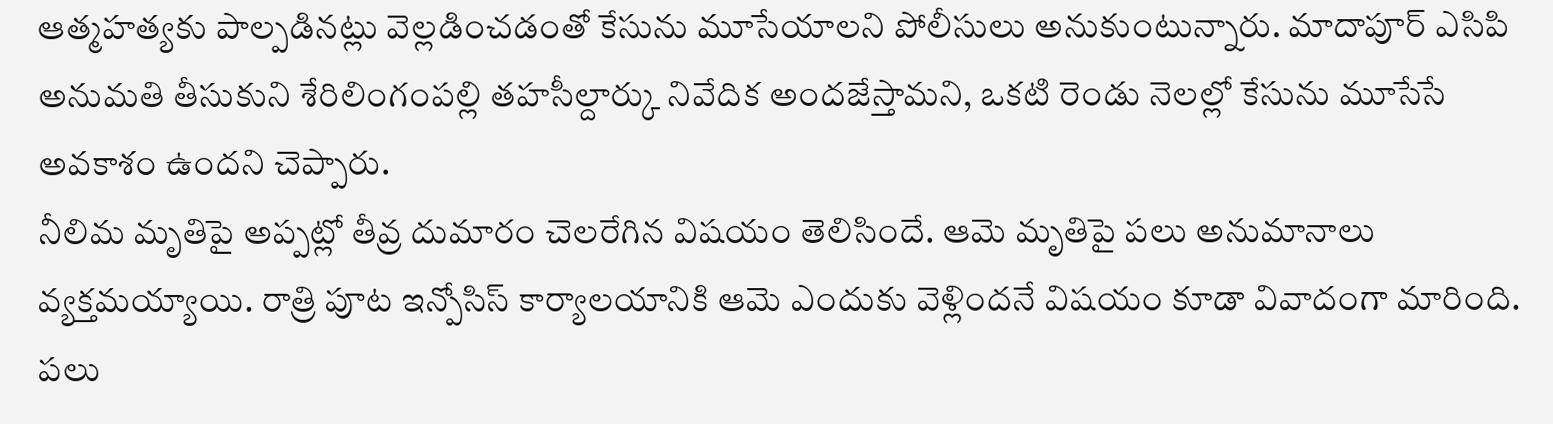ఆత్మహత్యకు పాల్పడినట్లు వెల్లడించడంతో కేసును మూసేయాలని పోలీసులు అనుకుంటున్నారు. మాదాపూర్ ఎసిపి అనుమతి తీసుకుని శేరిలింగంపల్లి తహసీల్దార్కు నివేదిక అందజేస్తామని, ఒకటి రెండు నెలల్లో కేసును మూసేసే అవకాశం ఉందని చెప్పారు.
నీలిమ మృతిపై అప్పట్లో తీవ్ర దుమారం చెలరేగిన విషయం తెలిసిందే. ఆమె మృతిపై పలు అనుమానాలు వ్యక్తమయ్యాయి. రాత్రి పూట ఇన్పోసిస్ కార్యాలయానికి ఆమె ఎందుకు వెళ్లిందనే విషయం కూడా వివాదంగా మారింది. పలు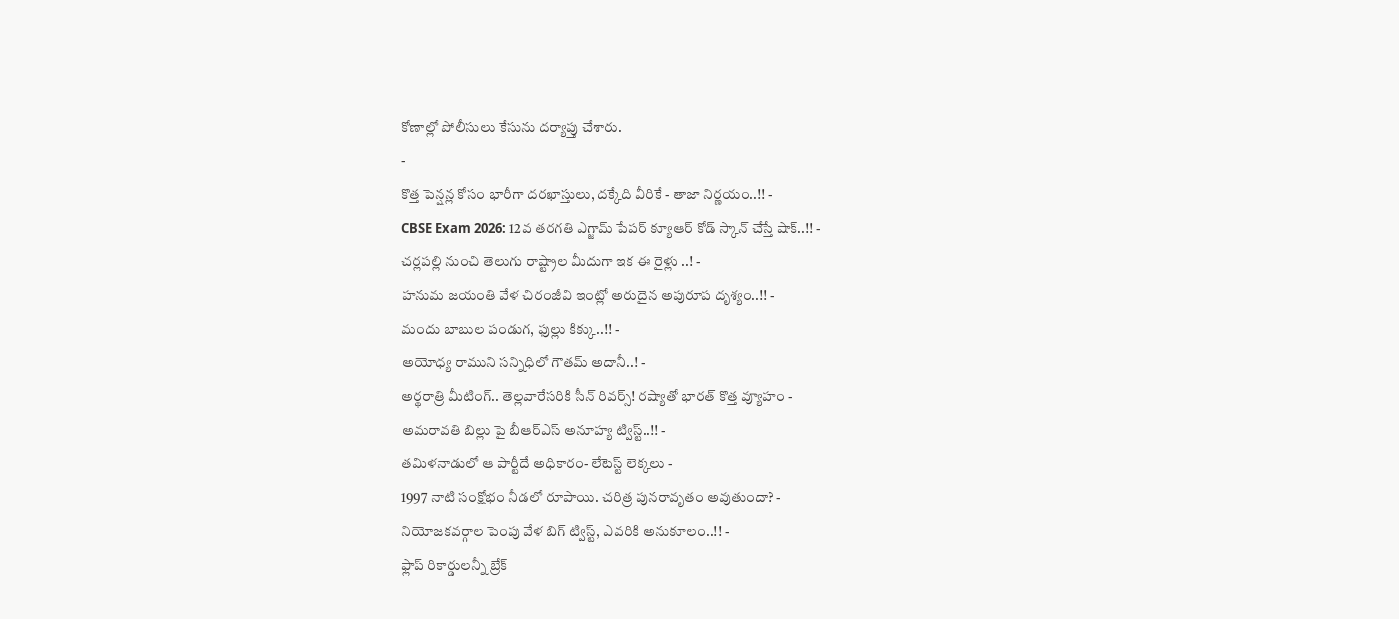కోణాల్లో పోలీసులు కేసును దర్యాప్తు చేశారు.
-
కొత్త పెన్షన్ల కోసం భారీగా దరఖాస్తులు, దక్కేది వీరికే - తాజా నిర్ణయం..!! -
CBSE Exam 2026: 12వ తరగతి ఎగ్జామ్ పేపర్ క్యూఆర్ కోడ్ స్కాన్ చేస్తే షాక్..!! -
చర్లపల్లి నుంచి తెలుగు రాష్ట్రాల మీదుగా ఇక ఈ రైళ్లు ..! -
హనుమ జయంతి వేళ చిరంజీవి ఇంట్లో అరుదైన అపురూప దృశ్యం..!! -
మందు బాబుల పండుగ, ఫుల్లు కిక్కు..!! -
అయోధ్య రాముని సన్నిధిలో గౌతమ్ అదానీ..! -
అర్థరాత్రి మీటింగ్.. తెల్లవారేసరికి సీన్ రివర్స్! రష్యాతో భారత్ కొత్త వ్యూహం -
అమరావతి బిల్లు పై బీఆర్ఎస్ అనూహ్య ట్విస్ట్..!! -
తమిళనాడులో ఆ పార్టీదే అధికారం- లేటెస్ట్ లెక్కలు -
1997 నాటి సంక్షోభం నీడలో రూపాయి. చరిత్ర పునరావృతం అవుతుందా? -
నియోజకవర్గాల పెంపు వేళ బిగ్ ట్విస్ట్, ఎవరికి అనుకూలం..!! -
ఫ్లాప్ రికార్డులన్నీ బ్రేక్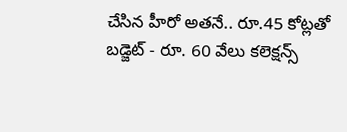చేసిన హీరో అతనే.. రూ.45 కోట్లతో బడ్జెట్ - రూ. 60 వేలు కలెక్షన్స్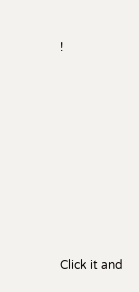!












Click it and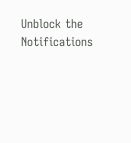Unblock the Notifications